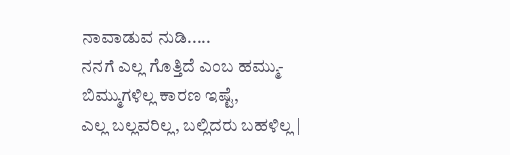ನಾವಾಡುವ ನುಡಿ.....
ನನಗೆ ಎಲ್ಲ ಗೊತ್ತಿದೆ ಎಂಬ ಹಮ್ಮು-ಬಿಮ್ಮುಗಳಿಲ್ಲ ಕಾರಣ ಇಷ್ಟೆ,
ಎಲ್ಲ ಬಲ್ಲವರಿಲ್ಲ, ಬಲ್ಲಿದರು ಬಹಳಿಲ್ಲ |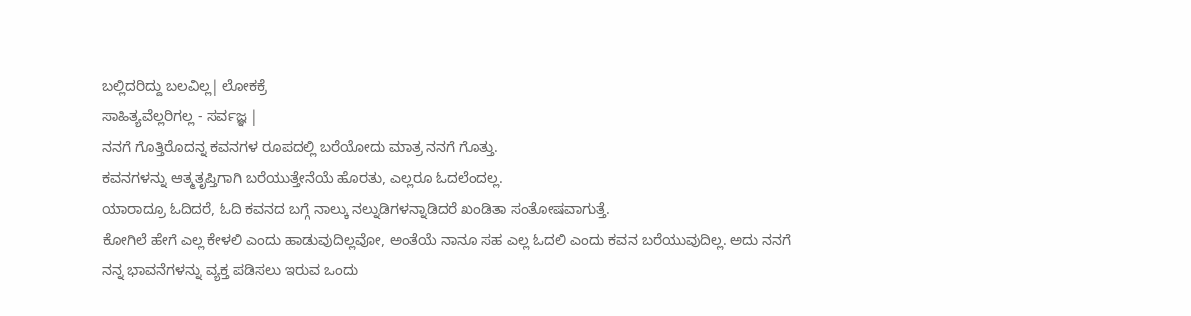ಬಲ್ಲಿದರಿದ್ದು ಬಲವಿಲ್ಲ| ಲೋಕಕ್ರೆ
ಸಾಹಿತ್ಯವೆಲ್ಲರಿಗಲ್ಲ - ಸರ್ವಜ್ಞ |
ನನಗೆ ಗೊತ್ತಿರೊದನ್ನ ಕವನಗಳ ರೂಪದಲ್ಲಿ ಬರೆಯೋದು ಮಾತ್ರ ನನಗೆ ಗೊತ್ತು.
ಕವನಗಳನ್ನು ಆತ್ಮತೃಪ್ತಿಗಾಗಿ ಬರೆಯುತ್ತೇನೆಯೆ ಹೊರತು, ಎಲ್ಲರೂ ಓದಲೆಂದಲ್ಲ.
ಯಾರಾದ್ರೂ ಓದಿದರೆ, ಓದಿ ಕವನದ ಬಗ್ಗೆ ನಾಲ್ಕು ನಲ್ನುಡಿಗಳನ್ನಾಡಿದರೆ ಖಂಡಿತಾ ಸಂತೋಷವಾಗುತ್ತೆ.
ಕೋಗಿಲೆ ಹೇಗೆ ಎಲ್ಲ ಕೇಳಲಿ ಎಂದು ಹಾಡುವುದಿಲ್ಲವೋ, ಅಂತೆಯೆ ನಾನೂ ಸಹ ಎಲ್ಲ ಓದಲಿ ಎಂದು ಕವನ ಬರೆಯುವುದಿಲ್ಲ. ಅದು ನನಗೆ
ನನ್ನ ಭಾವನೆಗಳನ್ನು ವ್ಯಕ್ತ ಪಡಿಸಲು ಇರುವ ಒಂದು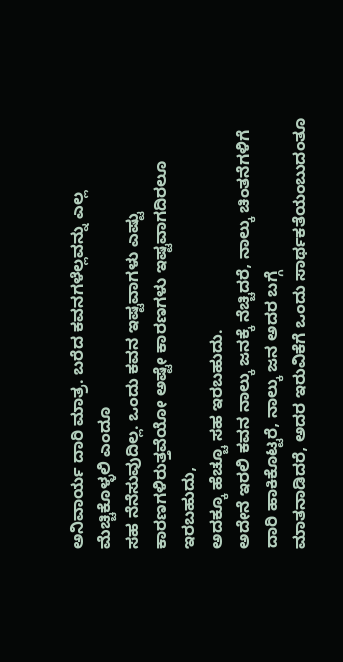ಅನಿವಾರ್ಯ ದಾರಿ ಮಾತ್ರ. ಬರೆದ ಕವನಗಳೆಲ್ಲವನ್ನು ಎಲ್ಲ ಮೆಚ್ಚಿಕೊಳ್ಳಲಿ ಎಂದೂ
ಸಹ ನೆನೆಸುವುದಿಲ್ಲ. ಒಂದು ಕವನ ಇಷ್ಟವಾಗಳು ಎಷ್ಟು ಕಾರಣಗಳಿರುತ್ತವೆಯೋ ಅಷ್ಟೇ ಕಾರಣಗಳು ಇಷ್ಟವಾಗದಿರಲೂ ಇರಬಹುದು,
ಅದಕ್ಕೂ ಹೆಚ್ಚೂ ಸಹ ಇರಬಹುದು.
ಅದೇನೆ ಇರಲಿ ಕವನ ನಾಲ್ಕು ಜನಕ್ಕೆ ನೆಚ್ಚಿದರೆ, ನಾಲ್ಕು ಚಿಂತನೆಗಳಿಗೆ ದಾರಿ ಹಾಕಿಕೊಟ್ಟರೆ, ನಾಲ್ಕು ಜನ ಅದರ ಬಗ್ಗೆ
ಮಾತನಾಡಿದರೆ, ಅದರ ಇರುವಿಕೆಗೆ ಒಂದು ಸಾರ್ಥಕತೆಯಂಬುದಂತೂ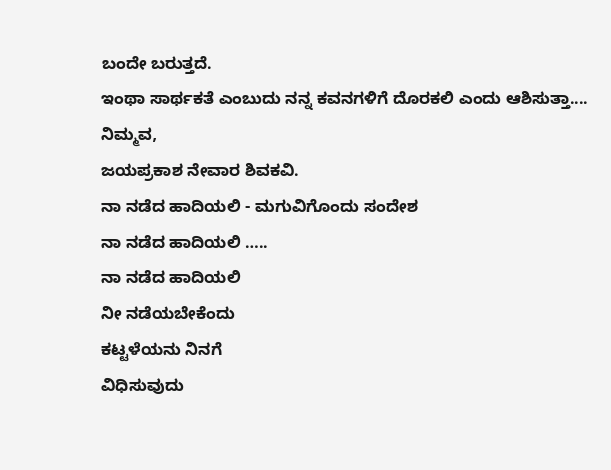ಬಂದೇ ಬರುತ್ತದೆ.
ಇಂಥಾ ಸಾರ್ಥಕತೆ ಎಂಬುದು ನನ್ನ ಕವನಗಳಿಗೆ ದೊರಕಲಿ ಎಂದು ಆಶಿಸುತ್ತಾ....
ನಿಮ್ಮವ,
ಜಯಪ್ರಕಾಶ ನೇವಾರ ಶಿವಕವಿ.
ನಾ ನಡೆದ ಹಾದಿಯಲಿ - ಮಗುವಿಗೊಂದು ಸಂದೇಶ
ನಾ ನಡೆದ ಹಾದಿಯಲಿ …..
ನಾ ನಡೆದ ಹಾದಿಯಲಿ
ನೀ ನಡೆಯಬೇಕೆಂದು
ಕಟ್ಟಳೆಯನು ನಿನಗೆ
ವಿಧಿಸುವುದು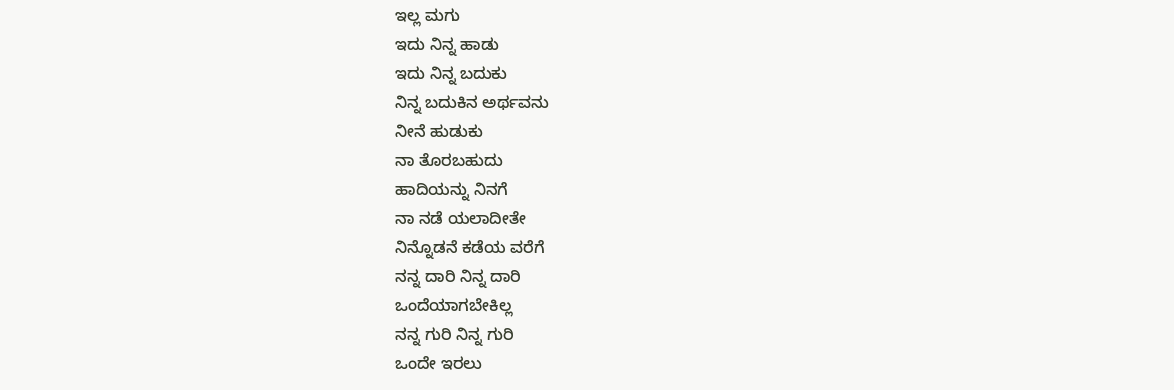ಇಲ್ಲ ಮಗು
ಇದು ನಿನ್ನ ಹಾಡು
ಇದು ನಿನ್ನ ಬದುಕು
ನಿನ್ನ ಬದುಕಿನ ಅರ್ಥವನು
ನೀನೆ ಹುಡುಕು
ನಾ ತೊರಬಹುದು
ಹಾದಿಯನ್ನು ನಿನಗೆ
ನಾ ನಡೆ ಯಲಾದೀತೇ
ನಿನ್ನೊಡನೆ ಕಡೆಯ ವರೆಗೆ
ನನ್ನ ದಾರಿ ನಿನ್ನ ದಾರಿ
ಒಂದೆಯಾಗಬೇಕಿಲ್ಲ
ನನ್ನ ಗುರಿ ನಿನ್ನ ಗುರಿ
ಒಂದೇ ಇರಲು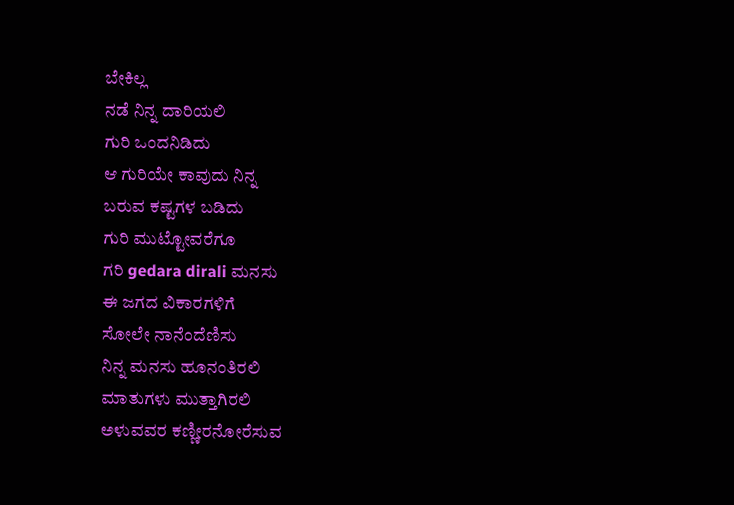ಬೇಕಿಲ್ಲ
ನಡೆ ನಿನ್ನ ದಾರಿಯಲಿ
ಗುರಿ ಒಂದನಿಡಿದು
ಆ ಗುರಿಯೇ ಕಾವುದು ನಿನ್ನ
ಬರುವ ಕಷ್ಟಗಳ ಬಡಿದು
ಗುರಿ ಮುಟ್ಟೋವರೆಗೂ
ಗರಿ gedara dirali ಮನಸು
ಈ ಜಗದ ವಿಕಾರಗಳಿಗೆ
ಸೋಲೇ ನಾನೆಂದೆಣಿಸು
ನಿನ್ನ ಮನಸು ಹೂನಂತಿರಲಿ
ಮಾತುಗಳು ಮುತ್ತಾಗಿರಲಿ
ಅಳುವವರ ಕಣ್ಣೀರನೋರೆಸುವ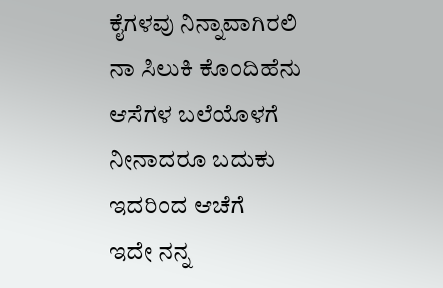ಕೈಗಳವು ನಿನ್ನಾವಾಗಿರಲಿ
ನಾ ಸಿಲುಕಿ ಕೊಂದಿಹೆನು
ಆಸೆಗಳ ಬಲೆಯೊಳಗೆ
ನೀನಾದರೂ ಬದುಕು
ಇದರಿಂದ ಆಚೆಗೆ
ಇದೇ ನನ್ನ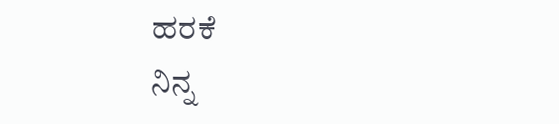ಹರಕೆ
ನಿನ್ನ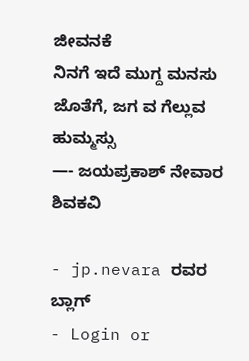ಜೀವನಕೆ
ನಿನಗೆ ಇದೆ ಮುಗ್ದ ಮನಸು
ಜೊತೆಗೆ, ಜಗ ವ ಗೆಲ್ಲುವ ಹುಮ್ಮಸ್ಸು
—- ಜಯಪ್ರಕಾಶ್ ನೇವಾರ ಶಿವಕವಿ

- jp.nevara ರವರ ಬ್ಲಾಗ್
- Login or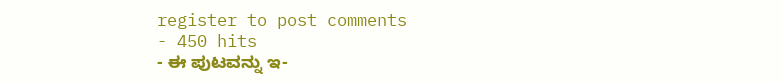register to post comments
- 450 hits
- ಈ ಪುಟವನ್ನು ಇ-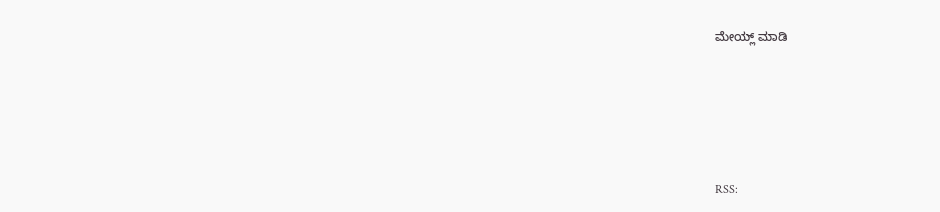ಮೇಯ್ಲ್ ಮಾಡಿ





RSS: